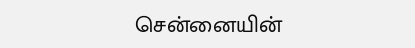சென்னையின்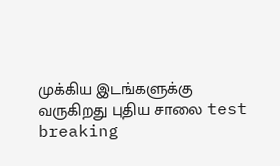முக்கிய இடங்களுக்கு வருகிறது புதிய சாலை test breaking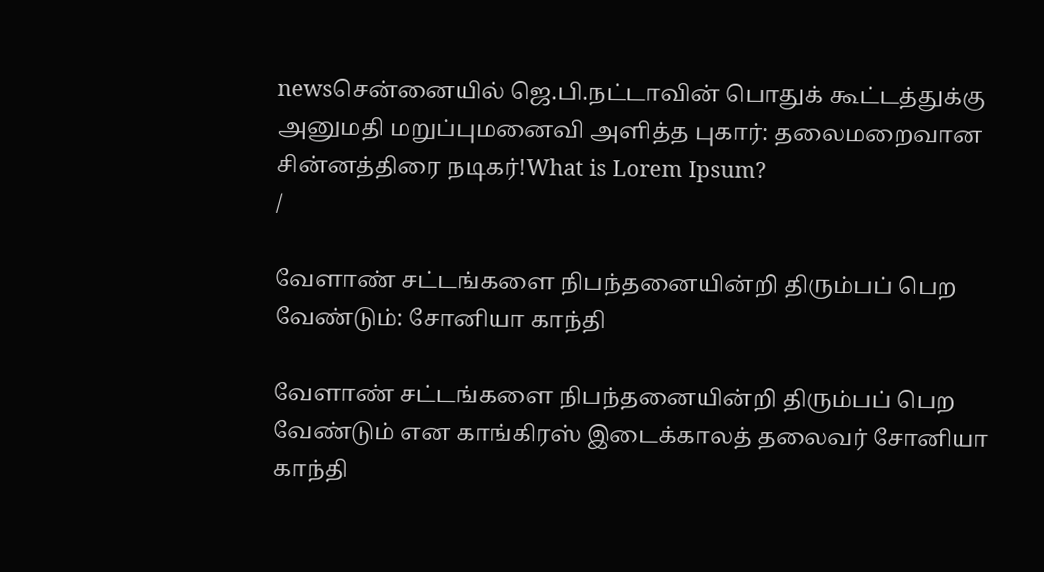newsசென்னையில் ஜெ.பி.நட்டாவின் பொதுக் கூட்டத்துக்கு அனுமதி மறுப்புமனைவி அளித்த புகார்: தலைமறைவான சின்னத்திரை நடிகர்!What is Lorem Ipsum?
/

வேளாண் சட்டங்களை நிபந்தனையின்றி திரும்பப் பெற வேண்டும்: சோனியா காந்தி

வேளாண் சட்டங்களை நிபந்தனையின்றி திரும்பப் பெற வேண்டும் என காங்கிரஸ் இடைக்காலத் தலைவர் சோனியா காந்தி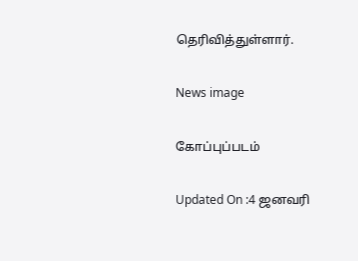தெரிவித்துள்ளார்.

News image

கோப்புப்படம்

Updated On :4 ஜனவரி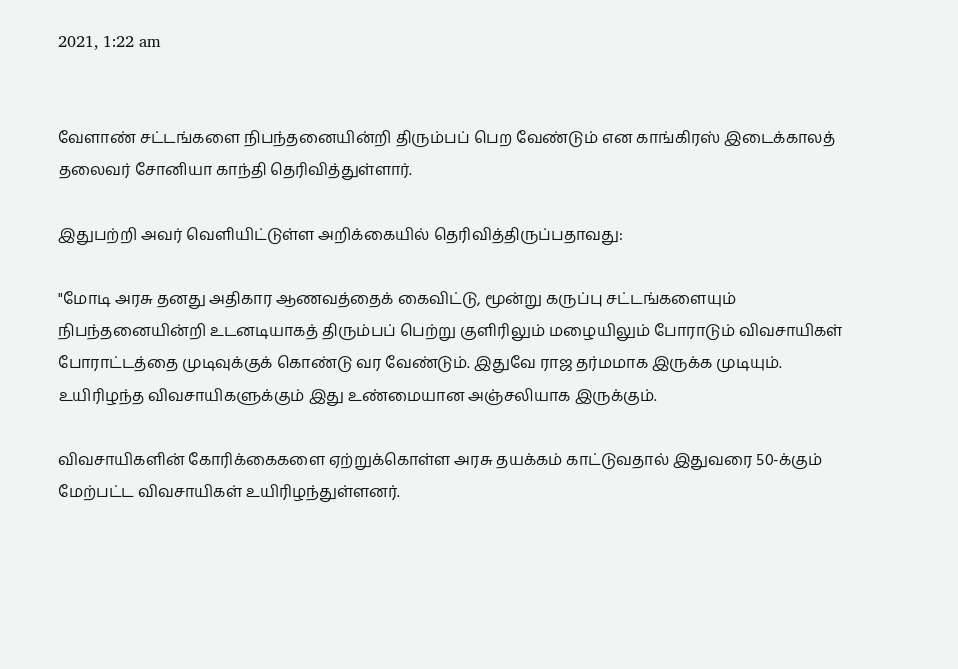2021, 1:22 am


வேளாண் சட்டங்களை நிபந்தனையின்றி திரும்பப் பெற வேண்டும் என காங்கிரஸ் இடைக்காலத் தலைவர் சோனியா காந்தி தெரிவித்துள்ளார்.

இதுபற்றி அவர் வெளியிட்டுள்ள அறிக்கையில் தெரிவித்திருப்பதாவது:

"மோடி அரசு தனது அதிகார ஆணவத்தைக் கைவிட்டு, மூன்று கருப்பு சட்டங்களையும் நிபந்தனையின்றி உடனடியாகத் திரும்பப் பெற்று குளிரிலும் மழையிலும் போராடும் விவசாயிகள் போராட்டத்தை முடிவுக்குக் கொண்டு வர வேண்டும். இதுவே ராஜ தர்மமாக இருக்க முடியும். உயிரிழந்த விவசாயிகளுக்கும் இது உண்மையான அஞ்சலியாக இருக்கும்.

விவசாயிகளின் கோரிக்கைகளை ஏற்றுக்கொள்ள அரசு தயக்கம் காட்டுவதால் இதுவரை 50-க்கும் மேற்பட்ட விவசாயிகள் உயிரிழந்துள்ளனர்.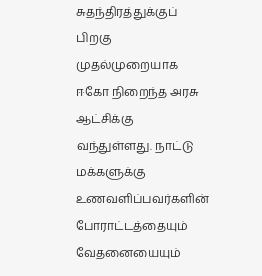சுதந்திரத்துக்குப் பிறகு முதல்முறையாக ஈகோ நிறைந்த அரசு ஆட்சிக்கு வந்துள்ளது. நாட்டு மக்களுக்கு உணவளிப்பவர்களின் போராட்டத்தையும் வேதனையையும்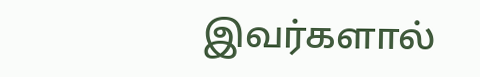இவர்களால்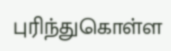புரிந்துகொள்ள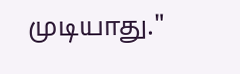முடியாது."